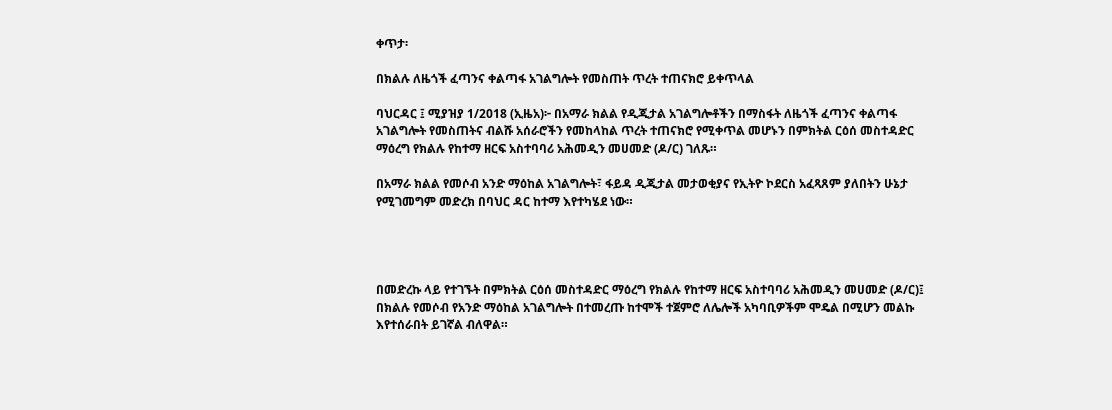ቀጥታ፡

በክልሉ ለዜጎች ፈጣንና ቀልጣፋ አገልግሎት የመስጠት ጥረት ተጠናክሮ ይቀጥላል

ባህርዳር ፤ ሚያዝያ 1/2018 (ኢዜአ)፦ በአማራ ክልል የዲጂታል አገልግሎቶችን በማስፋት ለዜጎች ፈጣንና ቀልጣፋ አገልግሎት የመስጠትና ብልሹ አሰራሮችን የመከላከል ጥረት ተጠናክሮ የሚቀጥል መሆኑን በምክትል ርዕሰ መስተዳድር ማዕረግ የክልሉ የከተማ ዘርፍ አስተባባሪ አሕመዲን መሀመድ (ዶ/ር) ገለጹ።

በአማራ ክልል የመሶብ አንድ ማዕከል አገልግሎት፣ ፋይዳ ዲጂታል መታወቂያና የኢትዮ ኮደርስ አፈጻጸም ያለበትን ሁኔታ የሚገመግም መድረክ በባህር ዳር ከተማ እየተካሄደ ነው።




በመድረኩ ላይ የተገኙት በምክትል ርዕሰ መስተዳድር ማዕረግ የክልሉ የከተማ ዘርፍ አስተባባሪ አሕመዲን መሀመድ (ዶ/ር)፤ በክልሉ የመሶብ የአንድ ማዕከል አገልግሎት በተመረጡ ከተሞች ተጀምሮ ለሌሎች አካባቢዎችም ሞዴል በሚሆን መልኩ እየተሰራበት ይገኛል ብለዋል።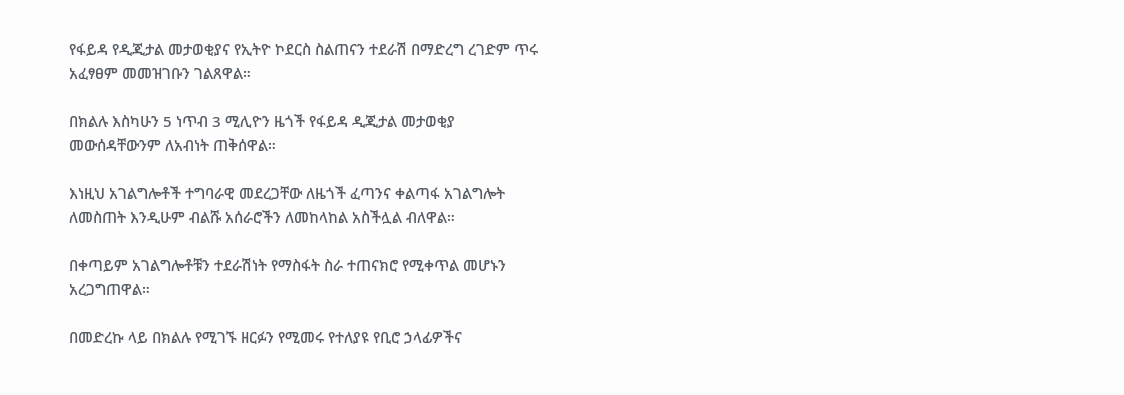የፋይዳ የዲጂታል መታወቂያና የኢትዮ ኮደርስ ስልጠናን ተደራሽ በማድረግ ረገድም ጥሩ አፈፃፀም መመዝገቡን ገልጸዋል።

በክልሉ እስካሁን 5 ነጥብ 3 ሚሊዮን ዜጎች የፋይዳ ዲጂታል መታወቂያ መውሰዳቸውንም ለአብነት ጠቅሰዋል።

እነዚህ አገልግሎቶች ተግባራዊ መደረጋቸው ለዜጎች ፈጣንና ቀልጣፋ አገልግሎት ለመስጠት እንዲሁም ብልሹ አሰራሮችን ለመከላከል አስችሏል ብለዋል።

በቀጣይም አገልግሎቶቹን ተደራሽነት የማስፋት ስራ ተጠናክሮ የሚቀጥል መሆኑን አረጋግጠዋል።

በመድረኩ ላይ በክልሉ የሚገኙ ዘርፉን የሚመሩ የተለያዩ የቢሮ ኃላፊዎችና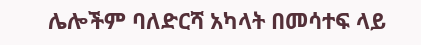ሌሎችም ባለድርሻ አካላት በመሳተፍ ላይ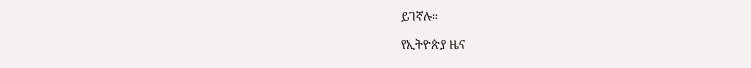ይገኛሉ።

የኢትዮጵያ ዜና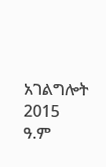አገልግሎት
2015
ዓ.ም